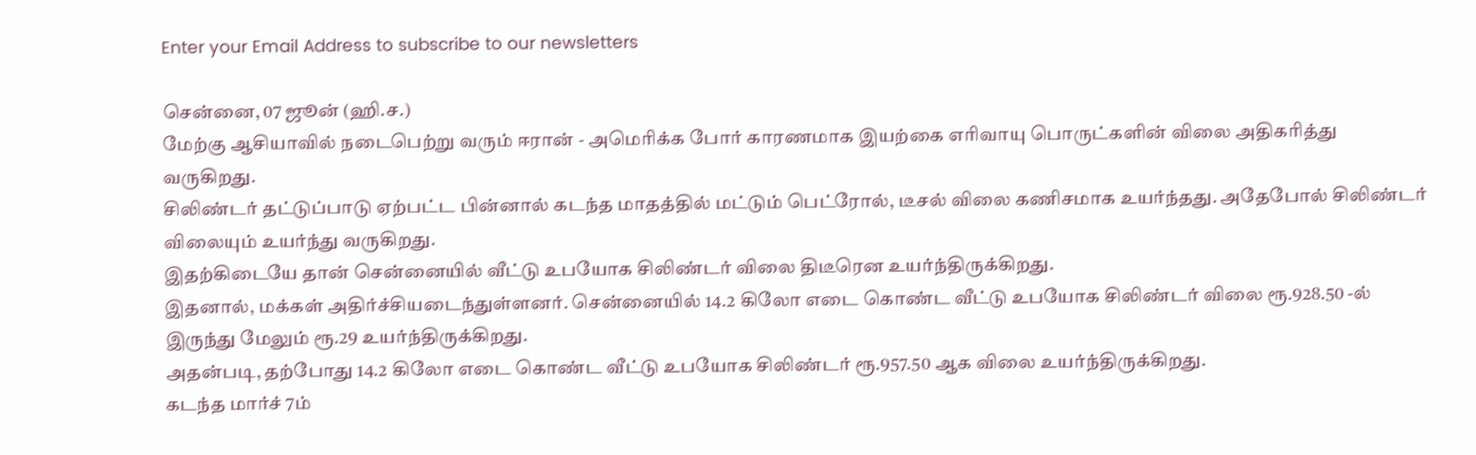Enter your Email Address to subscribe to our newsletters

சென்னை, 07 ஜூன் (ஹி.ச.)
மேற்கு ஆசியாவில் நடைபெற்று வரும் ஈரான் - அமெரிக்க போர் காரணமாக இயற்கை எரிவாயு பொருட்களின் விலை அதிகரித்து வருகிறது.
சிலிண்டர் தட்டுப்பாடு ஏற்பட்ட பின்னால் கடந்த மாதத்தில் மட்டும் பெட்ரோல், டீசல் விலை கணிசமாக உயர்ந்தது. அதேபோல் சிலிண்டர் விலையும் உயர்ந்து வருகிறது.
இதற்கிடையே தான் சென்னையில் வீட்டு உபயோக சிலிண்டர் விலை திடீரென உயர்ந்திருக்கிறது.
இதனால், மக்கள் அதிர்ச்சியடைந்துள்ளனர். சென்னையில் 14.2 கிலோ எடை கொண்ட வீட்டு உபயோக சிலிண்டர் விலை ரூ.928.50 -ல் இருந்து மேலும் ரூ.29 உயர்ந்திருக்கிறது.
அதன்படி, தற்போது 14.2 கிலோ எடை கொண்ட வீட்டு உபயோக சிலிண்டர் ரூ.957.50 ஆக விலை உயர்ந்திருக்கிறது.
கடந்த மார்ச் 7ம்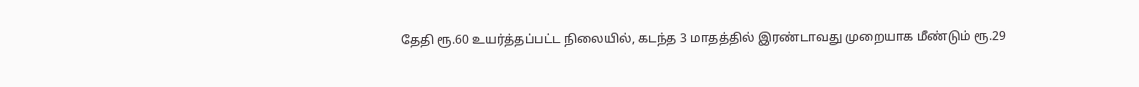தேதி ரூ.60 உயர்த்தப்பட்ட நிலையில், கடந்த 3 மாதத்தில் இரண்டாவது முறையாக மீண்டும் ரூ.29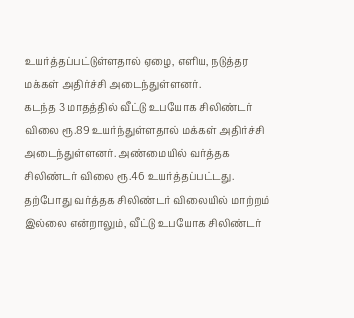உயர்த்தப்பட்டுள்ளதால் ஏழை, எளிய, நடுத்தர மக்கள் அதிர்ச்சி அடைந்துள்ளனர்.
கடந்த 3 மாதத்தில் வீட்டு உபயோக சிலிண்டர் விலை ரூ.89 உயர்ந்துள்ளதால் மக்கள் அதிர்ச்சி அடைந்துள்ளனர். அண்மையில் வர்த்தக சிலிண்டர் விலை ரூ.46 உயர்த்தப்பட்டது.
தற்போது வர்த்தக சிலிண்டர் விலையில் மாற்றம் இல்லை என்றாலும், வீட்டு உபயோக சிலிண்டர்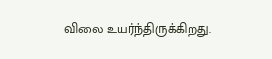விலை உயர்ந்திருக்கிறது.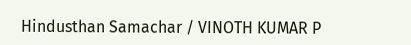Hindusthan Samachar / VINOTH KUMAR P